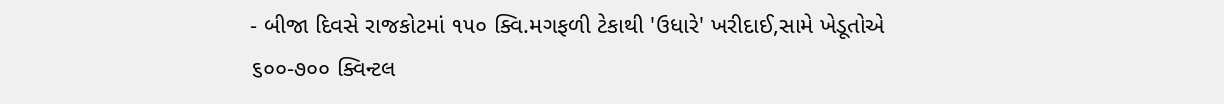- બીજા દિવસે રાજકોટમાં ૧૫૦ ક્વિ.મગફળી ટેકાથી 'ઉધારે' ખરીદાઈ,સામે ખેડૂતોએ ૬૦૦-૭૦૦ ક્વિન્ટલ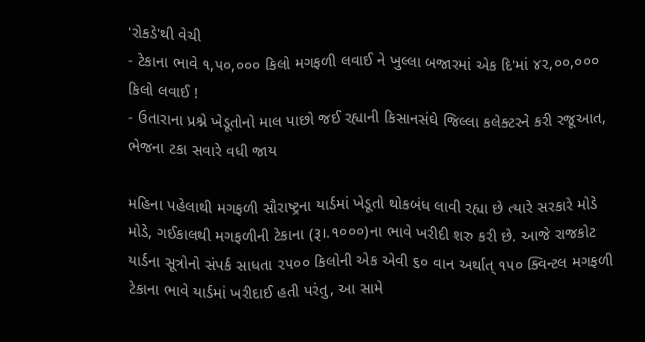'રોકડે'થી વેચી
- ટેકાના ભાવે ૧,૫૦,૦૦૦ કિલો મગફળી લવાઈ ને ખુલ્લા બજારમાં એક દિ'માં ૪૨,૦૦,૦૦૦ કિલો લવાઈ !
- ઉતારાના પ્રશ્ને ખેડૂતોનો માલ પાછો જઈ રહ્યાની કિસાનસંઘે જિલ્લા કલેક્ટરને કરી રજૂઆત, ભેજના ટકા સવારે વધી જાય

મહિના પહેલાથી મગફળી સૌરાષ્ટ્રના યાર્ડમાં ખેડૂતો થોકબંધ લાવી રહ્યા છે ત્યારે સરકારે મોડે મોડે, ગઈકાલથી મગફળીની ટેકાના (રૂ।.૧૦૦૦)ના ભાવે ખરીદી શરુ કરી છે. આજે રાજકોટ યાર્ડના સૂત્રોનો સંપર્ક સાધતા ૨૫૦૦ કિલોની એક એવી ૬૦ વાન અર્થાત્ ૧૫૦ ક્વિન્ટલ મગફળી ટેકાના ભાવે યાર્ડમાં ખરીદાઈ હતી પરંતુ, આ સામે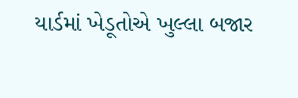યાર્ડમાં ખેડૂતોએ ખુલ્લા બજાર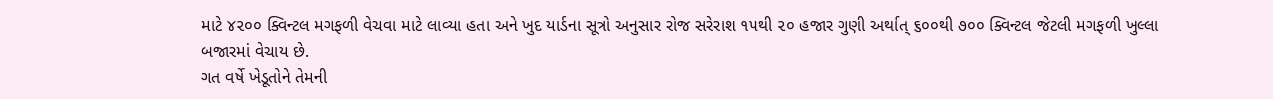માટે ૪૨૦૦ ક્વિન્ટલ મગફળી વેચવા માટે લાવ્યા હતા અને ખુદ યાર્ડના સૂત્રો અનુસાર રોજ સરેરાશ ૧૫થી ૨૦ હજાર ગુણી અર્થાત્ ૬૦૦થી ૭૦૦ ક્વિન્ટલ જેટલી મગફળી ખુલ્લા બજારમાં વેચાય છે.
ગત વર્ષે ખેડૂતોને તેમની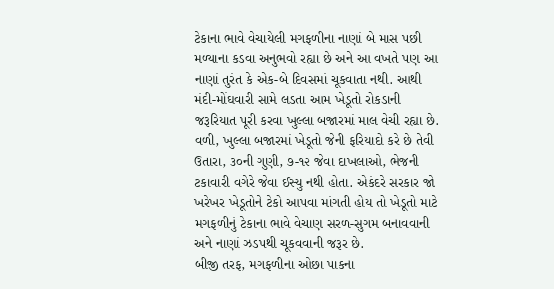ટેકાના ભાવે વેચાયેલી મગફળીના નાણાં બે માસ પછી મળ્યાના કડવા અનુભવો રહ્યા છે અને આ વખતે પણ આ નાણાં તુરંત કે એક-બે દિવસમાં ચૂકવાતા નથી. આથી મંદી-મોંઘવારી સામે લડતા આમ ખેડૂતો રોકડાની જરૂરિયાત પૂરી કરવા ખુલ્લા બજારમાં માલ વેચી રહ્યા છે. વળી, ખુલ્લા બજારમાં ખેડૂતો જેની ફરિયાદો કરે છે તેવી ઉતારા, ૩૦ની ગુણી, ૭-૧૨ જેવા દાખલાઓ, ભેજની ટકાવારી વગેરે જેવા ઈસ્યુ નથી હોતા. એકંદરે સરકાર જો ખરેખર ખેડૂતોને ટેકો આપવા માંગતી હોય તો ખેડૂતો માટે મગફળીનું ટેકાના ભાવે વેચાણ સરળ-સુગમ બનાવવાની અને નાણાં ઝડપથી ચૂકવવાની જરૂર છે.
બીજી તરફ, મગફળીના ઓછા પાકના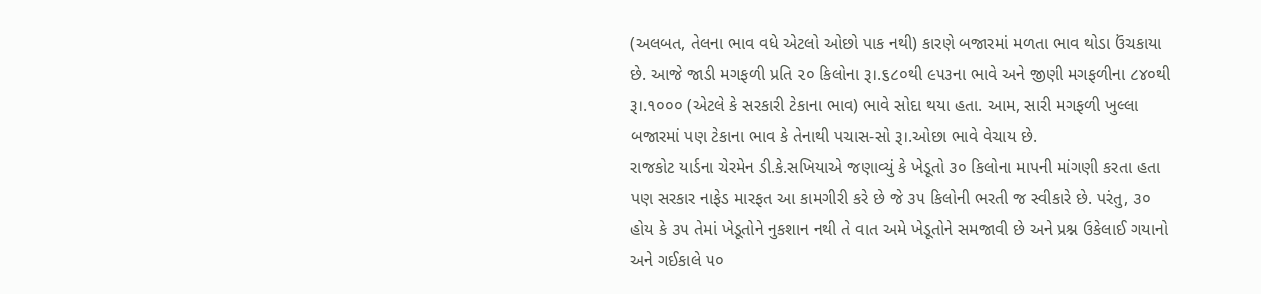(અલબત, તેલના ભાવ વધે એટલો ઓછો પાક નથી) કારણે બજારમાં મળતા ભાવ થોડા ઉંચકાયા છે. આજે જાડી મગફળી પ્રતિ ૨૦ કિલોના રૂ।.૬૮૦થી ૯૫૩ના ભાવે અને જીણી મગફળીના ૮૪૦થી રૂ।.૧૦૦૦ (એટલે કે સરકારી ટેકાના ભાવ) ભાવે સોદા થયા હતા. આમ, સારી મગફળી ખુલ્લા બજારમાં પણ ટેકાના ભાવ કે તેનાથી પચાસ-સો રૂ।.ઓછા ભાવે વેચાય છે.
રાજકોટ યાર્ડના ચેરમેન ડી.કે.સખિયાએ જણાવ્યું કે ખેડૂતો ૩૦ કિલોના માપની માંગણી કરતા હતા પણ સરકાર નાફેડ મારફત આ કામગીરી કરે છે જે ૩૫ કિલોની ભરતી જ સ્વીકારે છે. પરંતુ, ૩૦ હોય કે ૩૫ તેમાં ખેડૂતોને નુકશાન નથી તે વાત અમે ખેડૂતોને સમજાવી છે અને પ્રશ્ન ઉકેલાઈ ગયાનો અને ગઈકાલે ૫૦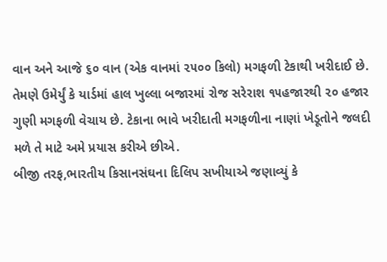વાન અને આજે ૬૦ વાન (એક વાનમાં ૨૫૦૦ કિલો) મગફળી ટેકાથી ખરીદાઈ છે. તેમણે ઉમેર્યું કે યાર્ડમાં હાલ ખુલ્લા બજારમાં રોજ સરેરાશ ૧૫હજારથી ૨૦ હજાર ગુણી મગફળી વેચાય છે. ટેકાના ભાવે ખરીદાતી મગફળીના નાણાં ખેડૂતોને જલદી મળે તે માટે અમે પ્રયાસ કરીએ છીએ.
બીજી તરફ,ભારતીય કિસાનસંઘના દિલિપ સખીયાએ જણાવ્યું કે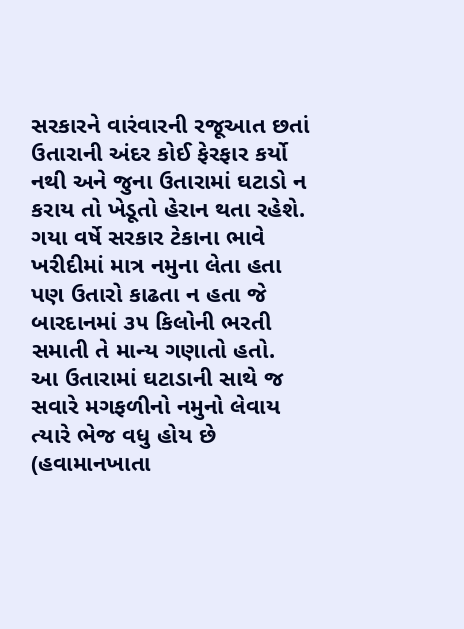સરકારને વારંવારની રજૂઆત છતાં ઉતારાની અંદર કોઈ ફેરફાર કર્યો નથી અને જુના ઉતારામાં ઘટાડો ન કરાય તો ખેડૂતો હેરાન થતા રહેશે. ગયા વર્ષે સરકાર ટેકાના ભાવે ખરીદીમાં માત્ર નમુના લેતા હતા પણ ઉતારો કાઢતા ન હતા જે બારદાનમાં ૩૫ કિલોની ભરતી સમાતી તે માન્ય ગણાતો હતો.
આ ઉતારામાં ઘટાડાની સાથે જ સવારે મગફળીનો નમુનો લેવાય ત્યારે ભેજ વધુ હોય છે (હવામાનખાતા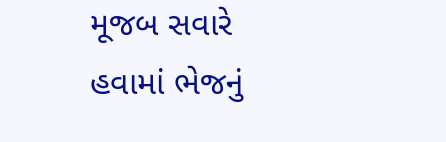મૂજબ સવારે હવામાં ભેજનું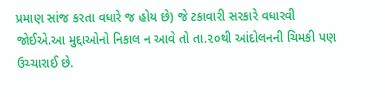પ્રમાણ સાંજ કરતા વધારે જ હોય છે) જે ટકાવારી સરકારે વધારવી જોઈએ.આ મુદ્દાઓનો નિકાલ ન આવે તો તા.૨૦થી આંદોલનની ચિમકી પણ ઉચ્ચારાઈ છે.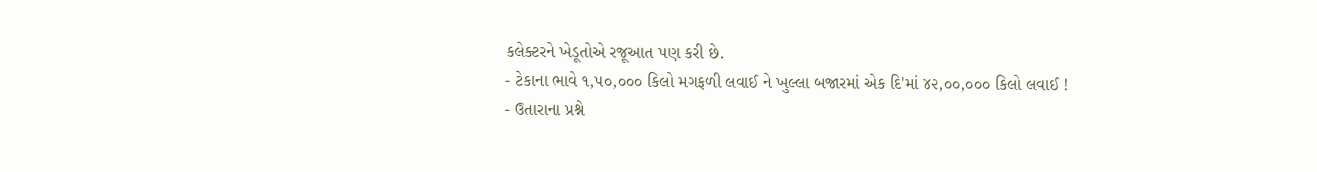કલેક્ટરને ખેડૂતોએ રજૂઆત પણ કરી છે.
- ટેકાના ભાવે ૧,૫૦,૦૦૦ કિલો મગફળી લવાઈ ને ખુલ્લા બજારમાં એક દિ'માં ૪૨,૦૦,૦૦૦ કિલો લવાઈ !
- ઉતારાના પ્રશ્ને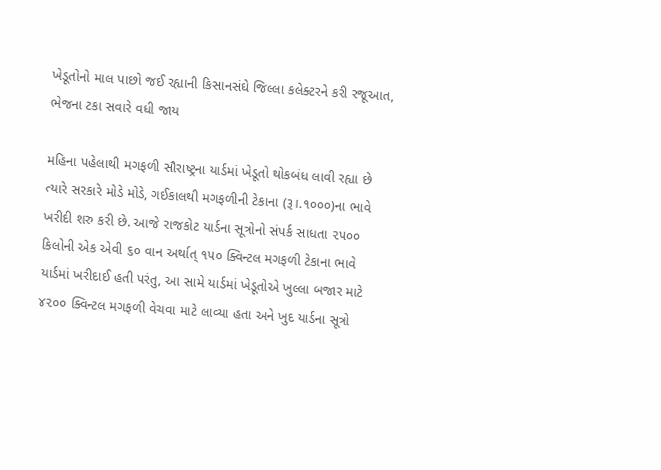ખેડૂતોનો માલ પાછો જઈ રહ્યાની કિસાનસંઘે જિલ્લા કલેક્ટરને કરી રજૂઆત, ભેજના ટકા સવારે વધી જાય

મહિના પહેલાથી મગફળી સૌરાષ્ટ્રના યાર્ડમાં ખેડૂતો થોકબંધ લાવી રહ્યા છે ત્યારે સરકારે મોડે મોડે, ગઈકાલથી મગફળીની ટેકાના (રૂ।.૧૦૦૦)ના ભાવે ખરીદી શરુ કરી છે. આજે રાજકોટ યાર્ડના સૂત્રોનો સંપર્ક સાધતા ૨૫૦૦ કિલોની એક એવી ૬૦ વાન અર્થાત્ ૧૫૦ ક્વિન્ટલ મગફળી ટેકાના ભાવે યાર્ડમાં ખરીદાઈ હતી પરંતુ, આ સામે યાર્ડમાં ખેડૂતોએ ખુલ્લા બજાર માટે ૪૨૦૦ ક્વિન્ટલ મગફળી વેચવા માટે લાવ્યા હતા અને ખુદ યાર્ડના સૂત્રો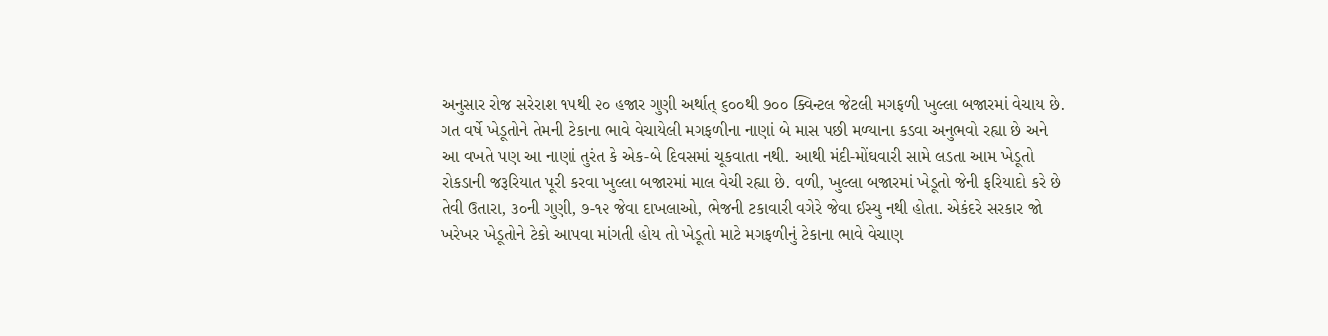અનુસાર રોજ સરેરાશ ૧૫થી ૨૦ હજાર ગુણી અર્થાત્ ૬૦૦થી ૭૦૦ ક્વિન્ટલ જેટલી મગફળી ખુલ્લા બજારમાં વેચાય છે.
ગત વર્ષે ખેડૂતોને તેમની ટેકાના ભાવે વેચાયેલી મગફળીના નાણાં બે માસ પછી મળ્યાના કડવા અનુભવો રહ્યા છે અને આ વખતે પણ આ નાણાં તુરંત કે એક-બે દિવસમાં ચૂકવાતા નથી. આથી મંદી-મોંઘવારી સામે લડતા આમ ખેડૂતો રોકડાની જરૂરિયાત પૂરી કરવા ખુલ્લા બજારમાં માલ વેચી રહ્યા છે. વળી, ખુલ્લા બજારમાં ખેડૂતો જેની ફરિયાદો કરે છે તેવી ઉતારા, ૩૦ની ગુણી, ૭-૧૨ જેવા દાખલાઓ, ભેજની ટકાવારી વગેરે જેવા ઈસ્યુ નથી હોતા. એકંદરે સરકાર જો ખરેખર ખેડૂતોને ટેકો આપવા માંગતી હોય તો ખેડૂતો માટે મગફળીનું ટેકાના ભાવે વેચાણ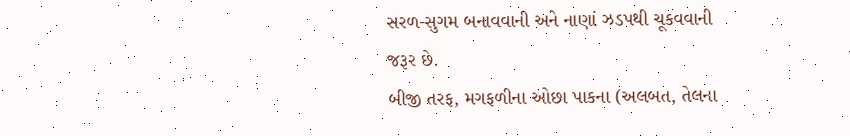સરળ-સુગમ બનાવવાની અને નાણાં ઝડપથી ચૂકવવાની જરૂર છે.
બીજી તરફ, મગફળીના ઓછા પાકના (અલબત, તેલના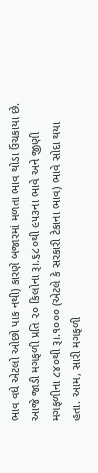ભાવ વધે એટલો ઓછો પાક નથી) કારણે બજારમાં મળતા ભાવ થોડા ઉંચકાયા છે. આજે જાડી મગફળી પ્રતિ ૨૦ કિલોના રૂ।.૬૮૦થી ૯૫૩ના ભાવે અને જીણી મગફળીના ૮૪૦થી રૂ।.૧૦૦૦ (એટલે કે સરકારી ટેકાના ભાવ) ભાવે સોદા થયા હતા. આમ, સારી મગફળી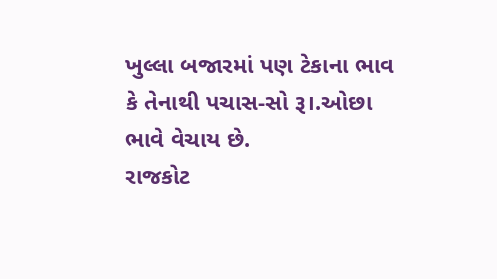ખુલ્લા બજારમાં પણ ટેકાના ભાવ કે તેનાથી પચાસ-સો રૂ।.ઓછા ભાવે વેચાય છે.
રાજકોટ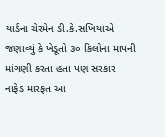યાર્ડના ચેરમેન ડી.કે.સખિયાએ જણાવ્યું કે ખેડૂતો ૩૦ કિલોના માપની માંગણી કરતા હતા પણ સરકાર નાફેડ મારફત આ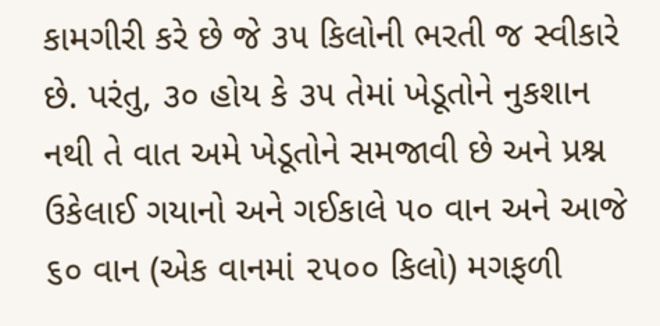કામગીરી કરે છે જે ૩૫ કિલોની ભરતી જ સ્વીકારે છે. પરંતુ, ૩૦ હોય કે ૩૫ તેમાં ખેડૂતોને નુકશાન નથી તે વાત અમે ખેડૂતોને સમજાવી છે અને પ્રશ્ન ઉકેલાઈ ગયાનો અને ગઈકાલે ૫૦ વાન અને આજે ૬૦ વાન (એક વાનમાં ૨૫૦૦ કિલો) મગફળી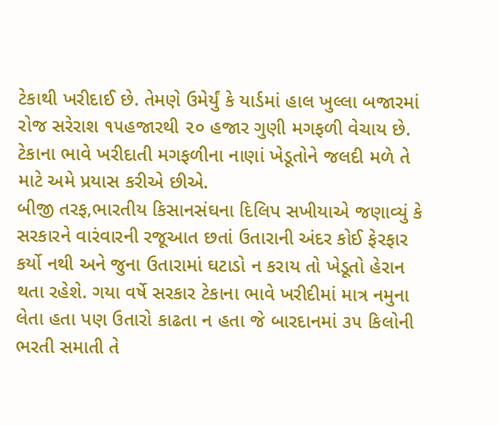ટેકાથી ખરીદાઈ છે. તેમણે ઉમેર્યું કે યાર્ડમાં હાલ ખુલ્લા બજારમાં રોજ સરેરાશ ૧૫હજારથી ૨૦ હજાર ગુણી મગફળી વેચાય છે. ટેકાના ભાવે ખરીદાતી મગફળીના નાણાં ખેડૂતોને જલદી મળે તે માટે અમે પ્રયાસ કરીએ છીએ.
બીજી તરફ,ભારતીય કિસાનસંઘના દિલિપ સખીયાએ જણાવ્યું કે સરકારને વારંવારની રજૂઆત છતાં ઉતારાની અંદર કોઈ ફેરફાર કર્યો નથી અને જુના ઉતારામાં ઘટાડો ન કરાય તો ખેડૂતો હેરાન થતા રહેશે. ગયા વર્ષે સરકાર ટેકાના ભાવે ખરીદીમાં માત્ર નમુના લેતા હતા પણ ઉતારો કાઢતા ન હતા જે બારદાનમાં ૩૫ કિલોની ભરતી સમાતી તે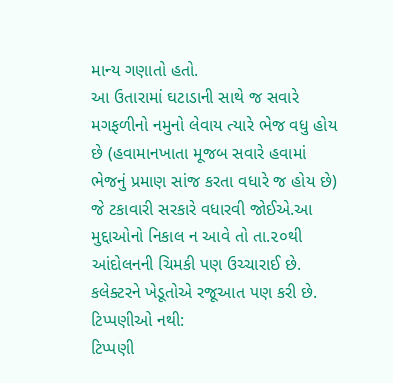માન્ય ગણાતો હતો.
આ ઉતારામાં ઘટાડાની સાથે જ સવારે મગફળીનો નમુનો લેવાય ત્યારે ભેજ વધુ હોય છે (હવામાનખાતા મૂજબ સવારે હવામાં ભેજનું પ્રમાણ સાંજ કરતા વધારે જ હોય છે) જે ટકાવારી સરકારે વધારવી જોઈએ.આ મુદ્દાઓનો નિકાલ ન આવે તો તા.૨૦થી આંદોલનની ચિમકી પણ ઉચ્ચારાઈ છે. કલેક્ટરને ખેડૂતોએ રજૂઆત પણ કરી છે.
ટિપ્પણીઓ નથી:
ટિપ્પણી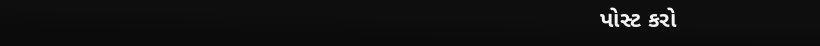પોસ્ટ કરો